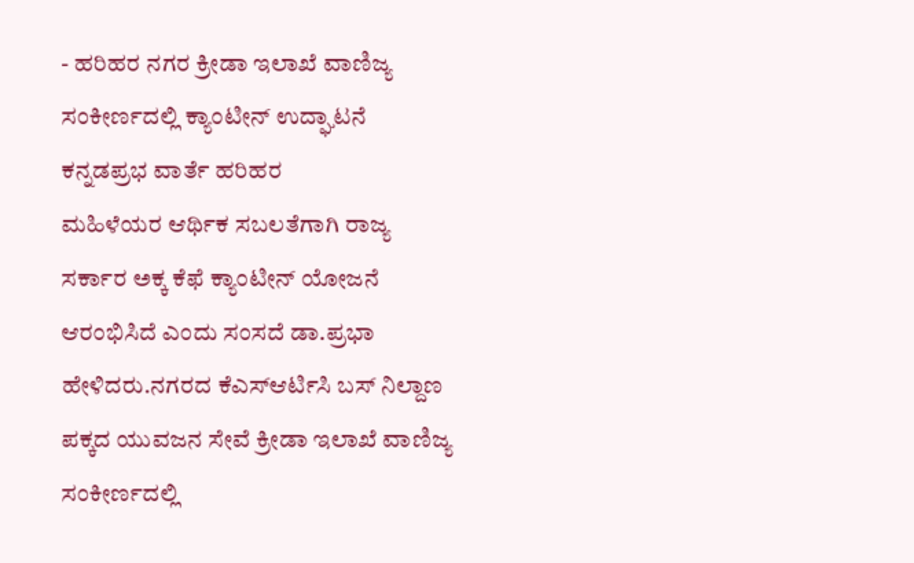- ಹರಿಹರ ನಗರ ಕ್ರೀಡಾ ಇಲಾಖೆ ವಾಣಿಜ್ಯ ಸಂಕೀರ್ಣದಲ್ಲಿ ಕ್ಯಾಂಟೀನ್ ಉದ್ಘಾಟನೆ
ಕನ್ನಡಪ್ರಭ ವಾರ್ತೆ ಹರಿಹರ
ಮಹಿಳೆಯರ ಆರ್ಥಿಕ ಸಬಲತೆಗಾಗಿ ರಾಜ್ಯ ಸರ್ಕಾರ ಅಕ್ಕ ಕೆಫೆ ಕ್ಯಾಂಟೀನ್ ಯೋಜನೆ ಆರಂಭಿಸಿದೆ ಎಂದು ಸಂಸದೆ ಡಾ.ಪ್ರಭಾ ಹೇಳಿದರು.ನಗರದ ಕೆಎಸ್ಆರ್ಟಿಸಿ ಬಸ್ ನಿಲ್ದಾಣ ಪಕ್ಕದ ಯುವಜನ ಸೇವೆ ಕ್ರೀಡಾ ಇಲಾಖೆ ವಾಣಿಜ್ಯ ಸಂಕೀರ್ಣದಲ್ಲಿ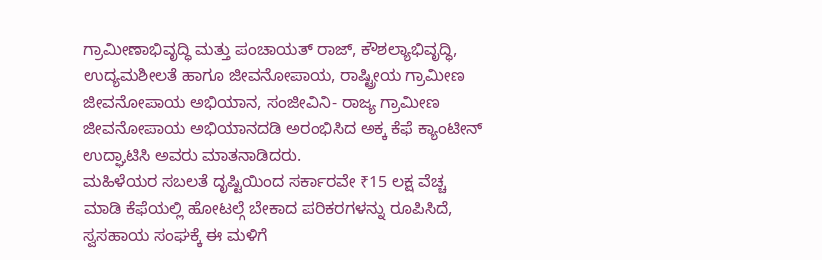ಗ್ರಾಮೀಣಾಭಿವೃದ್ಧಿ ಮತ್ತು ಪಂಚಾಯತ್ ರಾಜ್, ಕೌಶಲ್ಯಾಭಿವೃದ್ಧಿ, ಉದ್ಯಮಶೀಲತೆ ಹಾಗೂ ಜೀವನೋಪಾಯ, ರಾಷ್ಟ್ರೀಯ ಗ್ರಾಮೀಣ ಜೀವನೋಪಾಯ ಅಭಿಯಾನ, ಸಂಜೀವಿನಿ- ರಾಜ್ಯ ಗ್ರಾಮೀಣ ಜೀವನೋಪಾಯ ಅಭಿಯಾನದಡಿ ಅರಂಭಿಸಿದ ಅಕ್ಕ ಕೆಫೆ ಕ್ಯಾಂಟೀನ್ ಉದ್ಘಾಟಿಸಿ ಅವರು ಮಾತನಾಡಿದರು.
ಮಹಿಳೆಯರ ಸಬಲತೆ ದೃಷ್ಟಿಯಿಂದ ಸರ್ಕಾರವೇ ₹15 ಲಕ್ಷ ವೆಚ್ಚ ಮಾಡಿ ಕೆಫೆಯಲ್ಲಿ ಹೋಟಲ್ಗೆ ಬೇಕಾದ ಪರಿಕರಗಳನ್ನು ರೂಪಿಸಿದೆ, ಸ್ವಸಹಾಯ ಸಂಘಕ್ಕೆ ಈ ಮಳಿಗೆ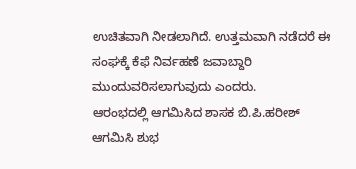ಉಚಿತವಾಗಿ ನೀಡಲಾಗಿದೆ. ಉತ್ತಮವಾಗಿ ನಡೆದರೆ ಈ ಸಂಘಕ್ಕೆ ಕೆಫೆ ನಿರ್ವಹಣೆ ಜವಾಬ್ದಾರಿ ಮುಂದುವರಿಸಲಾಗುವುದು ಎಂದರು.
ಆರಂಭದಲ್ಲಿ ಆಗಮಿಸಿದ ಶಾಸಕ ಬಿ.ಪಿ.ಹರೀಶ್ ಆಗಮಿಸಿ ಶುಭ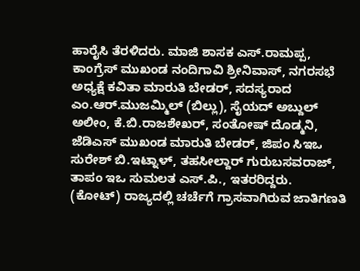ಹಾರೈಸಿ ತೆರಳಿದರು. ಮಾಜಿ ಶಾಸಕ ಎಸ್.ರಾಮಪ್ಪ, ಕಾಂಗ್ರೆಸ್ ಮುಖಂಡ ನಂದಿಗಾವಿ ಶ್ರೀನಿವಾಸ್, ನಗರಸಭೆ ಅಧ್ಯಕ್ಷೆ ಕವಿತಾ ಮಾರುತಿ ಬೇಡರ್, ಸದಸ್ಯರಾದ ಎಂ.ಆರ್.ಮುಜಮ್ಮಿಲ್ (ಬಿಲ್ಲು), ಸೈಯದ್ ಅಬ್ದುಲ್ ಅಲೀಂ, ಕೆ.ಬಿ.ರಾಜಶೇಖರ್, ಸಂತೋಷ್ ದೊಡ್ಮನಿ, ಜೆಡಿಎಸ್ ಮುಖಂಡ ಮಾರುತಿ ಬೇಡರ್, ಜಿಪಂ ಸಿಇಒ ಸುರೇಶ್ ಬಿ.ಇಟ್ನಾಳ್, ತಹಸೀಲ್ದಾರ್ ಗುರುಬಸವರಾಜ್, ತಾಪಂ ಇಒ ಸುಮಲತ ಎಸ್.ಪಿ., ಇತರರಿದ್ದರು.
(ಕೋಟ್) ರಾಜ್ಯದಲ್ಲಿ ಚರ್ಚೆಗೆ ಗ್ರಾಸವಾಗಿರುವ ಜಾತಿಗಣತಿ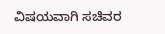ವಿಷಯವಾಗಿ ಸಚಿವರ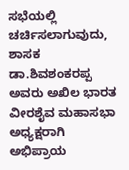ಸಭೆಯಲ್ಲಿ ಚರ್ಚಿಸಲಾಗುವುದು, ಶಾಸಕ ಡಾ.ಶಿವಶಂಕರಪ್ಪ ಅವರು ಅಖಿಲ ಭಾರತ ವೀರಶೈವ ಮಹಾಸಭಾ ಅಧ್ಯಕ್ಷರಾಗಿ ಅಭಿಪ್ರಾಯ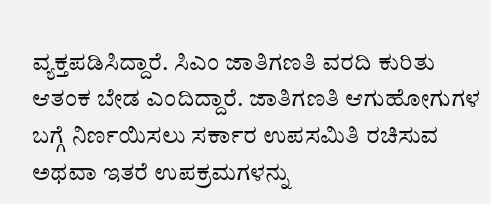ವ್ಯಕ್ತಪಡಿಸಿದ್ದಾರೆ. ಸಿಎಂ ಜಾತಿಗಣತಿ ವರದಿ ಕುರಿತು ಆತಂಕ ಬೇಡ ಎಂದಿದ್ದಾರೆ. ಜಾತಿಗಣತಿ ಆಗುಹೋಗುಗಳ ಬಗ್ಗೆ ನಿರ್ಣಯಿಸಲು ಸರ್ಕಾರ ಉಪಸಮಿತಿ ರಚಿಸುವ ಅಥವಾ ಇತರೆ ಉಪಕ್ರಮಗಳನ್ನು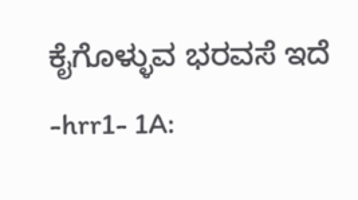ಕೈಗೊಳ್ಳುವ ಭರವಸೆ ಇದೆ
-hrr1- 1A: